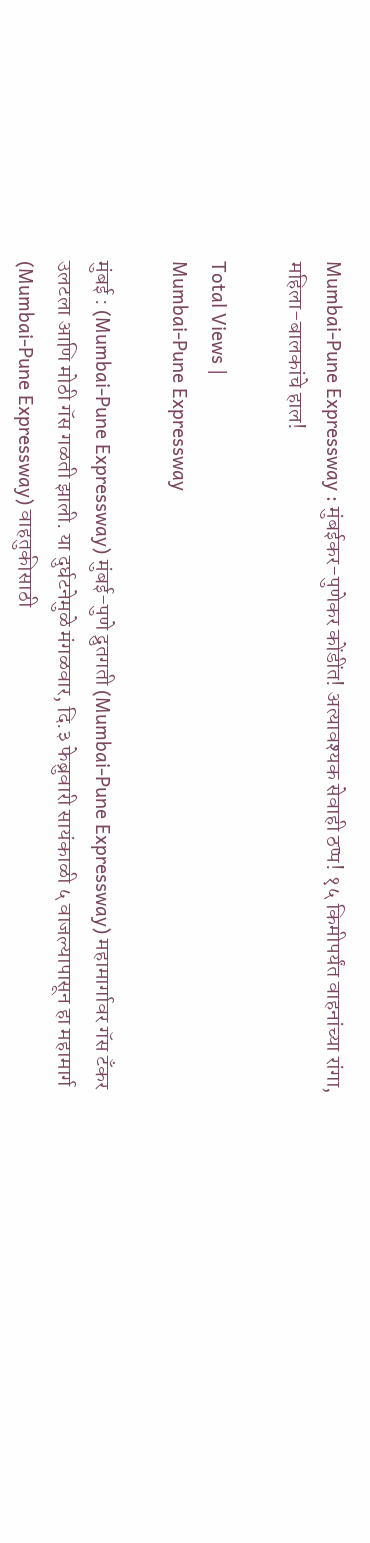Mumbai-Pune Expressway : मुंबईकर-पुणेकर कोंडींत! अत्यावश्यक सेवाही ठप्प! १५ किमीपर्यंत वाहनांच्या रांगा, महिला-बालकांचे हाल!

Total Views |
Mumbai-Pune Expressway

मुंबई : (Mumbai-Pune Expressway) मुंबई-पुणे द्रुतगती (Mumbai-Pune Expressway) महामार्गावर गॅस टँकर उलटला आणि मोठी गॅस गळती झाली. या दुर्घटनेमुळे मंगळवार, दि.३ फेब्रुवारी सायंकाळी ५ वाजल्यापासून हा महामार्ग (Mumbai-Pune Expressway) वाहतुकीसाठी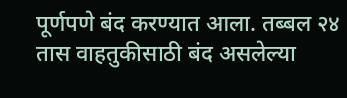पूर्णपणे बंद करण्यात आला. तब्बल २४ तास वाहतुकीसाठी बंद असलेल्या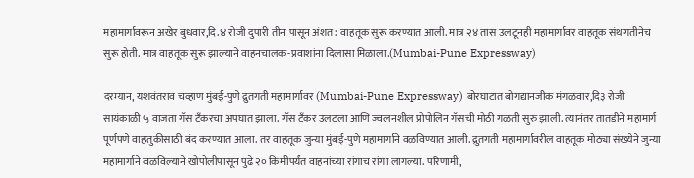महामार्गावरून अखेर बुधवार,दि.४ रोजी दुपारी तीन पासून अंशत: वाहतूक सुरू करण्यात आली. मात्र २४ तास उलटूनही महामार्गावर वाहतूक संथगतीनेच सुरू होती. मात्र वाहतूक सुरू झाल्याने वाहनचालक-प्रवाशांना दिलासा मिळाला.(Mumbai-Pune Expressway)

दरम्यान, यशवंतराव चव्हाण मुंबई-पुणे द्रुतगती महामार्गावर (Mumbai-Pune Expressway) बोरघाटात बोगद्यानजीक मंगळवार,दि३ रोजी सायंकाळी ५ वाजता गॅस टँकरचा अपघात झाला. गॅस टँकर उलटला आणि ज्वलनशील प्रोपोलिन गॅसची मोठी गळती सुरु झाली. त्यानंतर तातडीने महामार्ग पूर्णपणे वाहतुकीसाठी बंद करण्यात आला. तर वाहतूक जुन्या मुंबई-पुणे महामार्गाने वळविण्यात आली. द्रुतगती महामार्गावरील वाहतूक मोठ्या संख्येने जुन्या महामार्गाने वळविल्याने खोपोलीपासून पुढे २० किमीपर्यंत वाहनांच्या रांगाच रांगा लागल्या. परिणामी,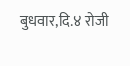बुधवार,दि.४ रोजी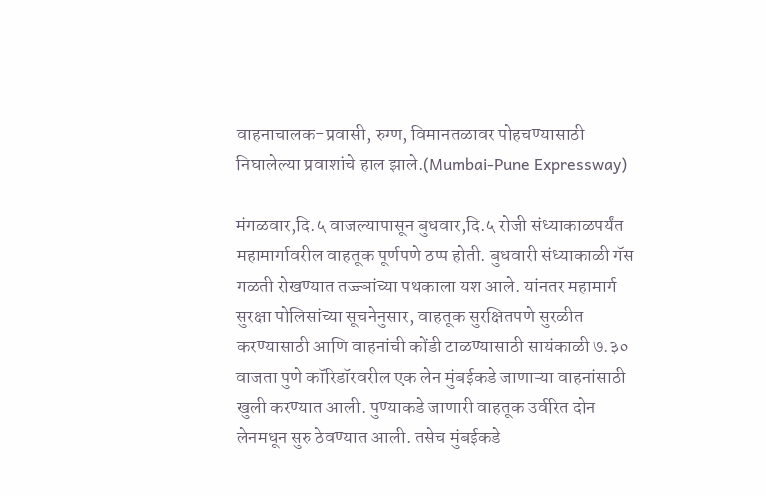वाहनाचालक-प्रवासी, रुग्ण, विमानतळावर पोहचण्यासाठी निघालेल्या प्रवाशांचे हाल झाले.(Mumbai-Pune Expressway)

मंगळवार,दि.५ वाजल्यापासून बुधवार,दि.५ रोजी संध्याकाळपर्यंत महामार्गावरील वाहतूक पूर्णपणे ठप्प होती. बुधवारी संध्याकाळी गॅस गळती रोखण्यात तज्ज्ञांच्या पथकाला यश आले. यांनतर महामार्ग सुरक्षा पोलिसांच्या सूचनेनुसार, वाहतूक सुरक्षितपणे सुरळीत करण्यासाठी आणि वाहनांची कोंडी टाळण्यासाठी सायंकाळी ७.३० वाजता पुणे कॉरिडॉरवरील एक लेन मुंबईकडे जाणाऱ्या वाहनांसाठी खुली करण्यात आली. पुण्याकडे जाणारी वाहतूक उर्वरित दोन लेनमधून सुरु ठेवण्यात आली. तसेच मुंबईकडे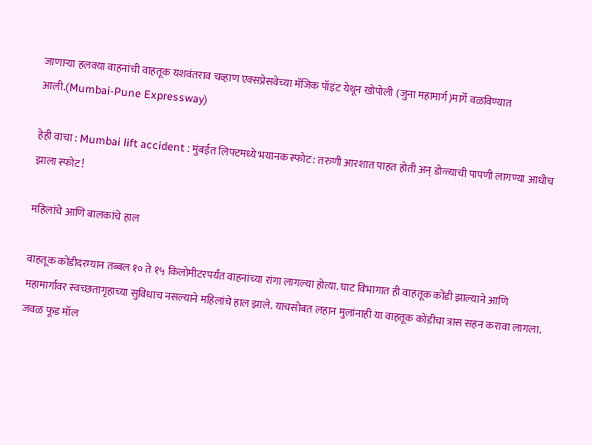जाणाऱ्या हलक्या वाहनांची वाहतूक यशवंतराव चव्हाण एक्सप्रेसवेच्या मॅजिक पॉइंट येथून खोपोली (जुना महामार्ग)मार्गे वळविण्यात आली.(Mumbai-Pune Expressway)

हेही वाचा : Mumbai lift accident : मुंबईत लिफ्टमध्ये भयानक स्फोट: तरुणी आरशात पाहत होती अन् डोळ्याची पापणी लागण्या आधीच झाला स्फोट!

महिलांचे आणि बालकांचे हाल

वाहतूक कोंडीदरम्यान तब्बल १० ते १५ किलोमीटरपर्यंत वाहनांच्या रांगा लागल्या होत्या. घाट विभागात ही वाहतूक कोंडी झाल्याने आणि महामार्गावर स्वच्छतागृहाच्या सुविधाच नसल्याने महिलांचे हाल झाले. याचसोबत लहान मुलांनाही या वाहतूक कोंडीचा त्रास सहन करावा लागला. जवळ फूड मॉल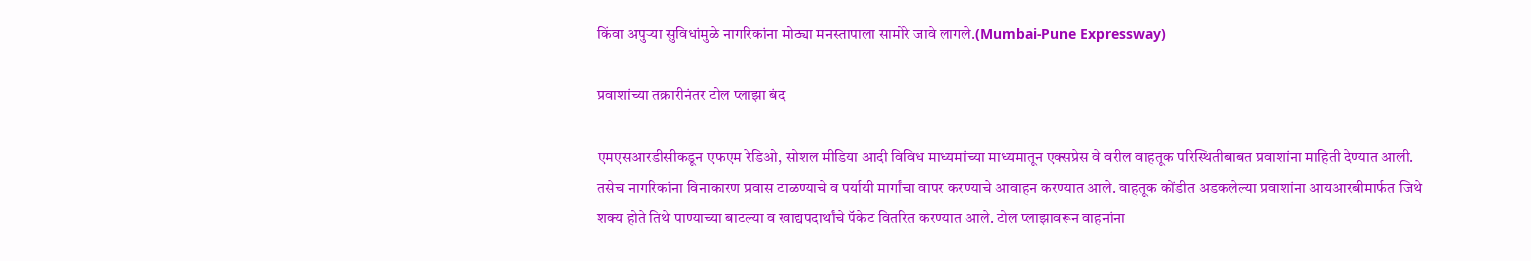किंवा अपुऱ्या सुविधांमुळे नागरिकांना मोठ्या मनस्तापाला सामोरे जावे लागले.(Mumbai-Pune Expressway)

प्रवाशांच्या तक्रारीनंतर टोल प्लाझा बंद

एमएसआरडीसीकडून एफएम रेडिओ, सोशल मीडिया आदी विविध माध्यमांच्या माध्यमातून एक्सप्रेस वे वरील वाहतूक परिस्थितीबाबत प्रवाशांना माहिती देण्यात आली. तसेच नागरिकांना विनाकारण प्रवास टाळण्याचे व पर्यायी मार्गांचा वापर करण्याचे आवाहन करण्यात आले. वाहतूक कोंडीत अडकलेल्या प्रवाशांना आयआरबीमार्फत जिथे शक्य होते तिथे पाण्याच्या बाटल्या व खाद्यपदार्थांचे पॅकेट वितरित करण्यात आले. टोल प्लाझावरून वाहनांना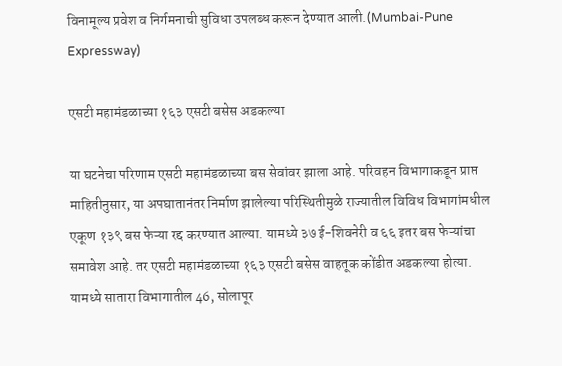विनामूल्य प्रवेश व निर्गमनाची सुविधा उपलब्ध करून देण्यात आली.(Mumbai-Pune Expressway)

एसटी महामंडळाच्या १६३ एसटी बसेस अडकल्या

या घटनेचा परिणाम एसटी महामंडळाच्या बस सेवांवर झाला आहे. परिवहन विभागाकडून प्राप्त माहितीनुसार, या अपघातानंतर निर्माण झालेल्या परिस्थितीमुळे राज्यातील विविध विभागांमधील एकूण १३९ बस फेऱ्या रद्द करण्यात आल्या. यामध्ये ३७ ई-शिवनेरी व ६६ इतर बस फेऱ्यांचा समावेश आहे. तर एसटी महामंडळाच्या १६३ एसटी बसेस वाहतूक कोंडीत अडकल्या होत्या. यामध्ये सातारा विभागातील 46, सोलापूर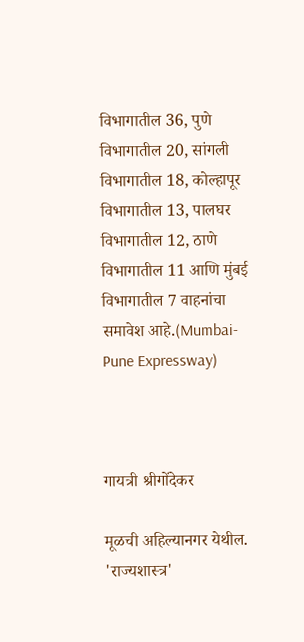विभागातील 36, पुणे विभागातील 20, सांगली विभागातील 18, कोल्हापूर विभागातील 13, पालघर विभागातील 12, ठाणे विभागातील 11 आणि मुंबई विभागातील 7 वाहनांचा समावेश आहे.(Mumbai-Pune Expressway)



गायत्री श्रीगोंदेकर

मूळची अहिल्यानगर येथील. 'राज्यशास्त्र'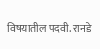विषयातील पदवी. रानडे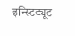इन्स्टिट्यूट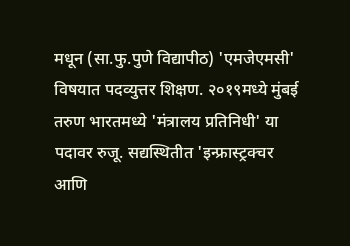मधून (सा.फु.पुणे विद्यापीठ) 'एमजेएमसी' विषयात पदव्युत्तर शिक्षण. २०१९मध्ये मुंबई तरुण भारतमध्ये 'मंत्रालय प्रतिनिधी' या पदावर रुजू. सद्यस्थितीत 'इन्फ्रास्ट्रक्चर आणि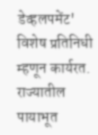डेव्हलपमेंट' विशेष प्रतिनिधी म्हणून कार्यरत. राज्यातील पायाभूत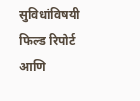सुविधांविषयी फिल्ड रिपोर्ट आणि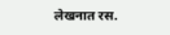लेखनात रस.